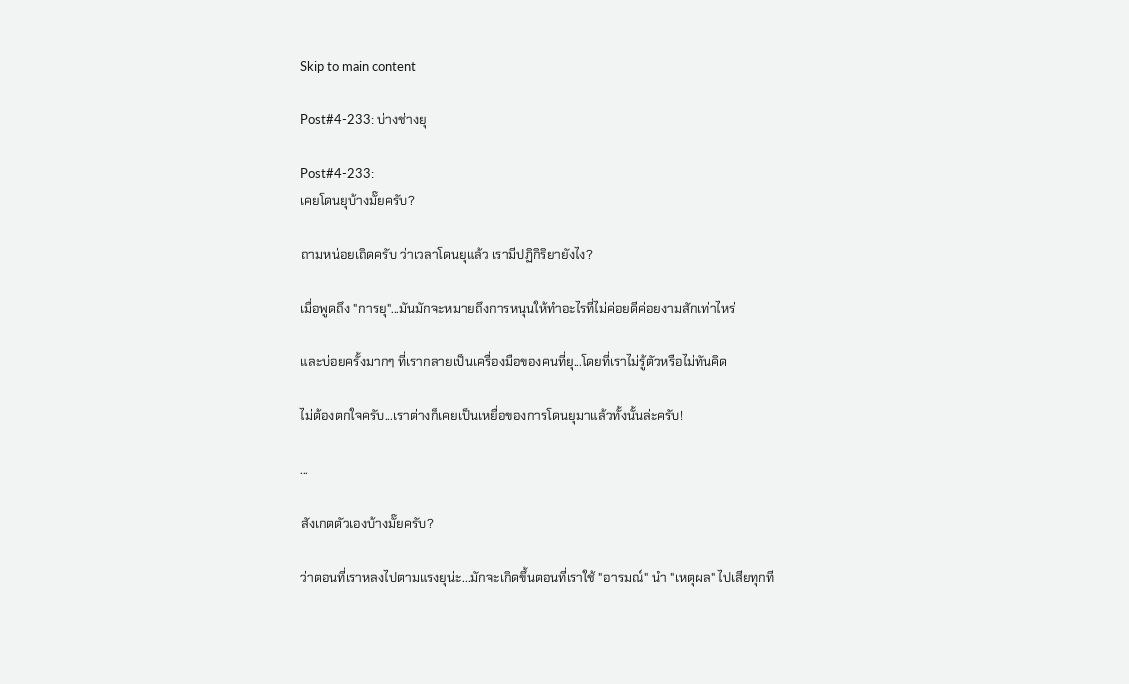Skip to main content

Post#4-233: บ่างช่างยุ

Post#4-233:
เคยโดนยุบ้างมั๊ยครับ?

ถามหน่อยเถิดครับ ว่าเวลาโดนยุแล้ว เรามีปฏิกิริยายังไง?

เมื่อพูดถึง "การยุ"...มันมักจะหมายถึงการหนุนให้ทำอะไรที่ไม่ค่อยดีค่อยงามสักเท่าไหร่

และบ่อยครั้งมากๆ ที่เรากลายเป็นเครื่องมือของคนที่ยุ...โดยที่เราไม่รู้ตัวหรือไม่ทันคิด

ไม่ต้องตกใจครับ...เราต่างก็เคยเป็นเหยื่อของการโดนยุมาแล้วทั้งนั้นล่ะครับ!

...

สังเกตตัวเองบ้างมั๊ยครับ?

ว่าตอนที่เราหลงไปตามแรงยุน่ะ...มักจะเกิดขึ้นตอนที่เราใช้ "อารมณ์" นำ "เหตุผล" ไปเสียทุกที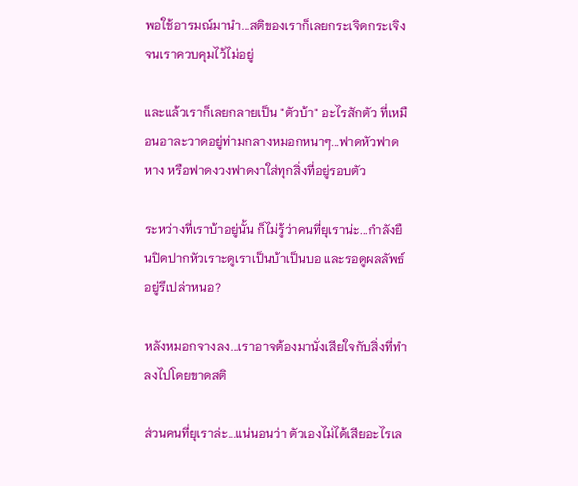พอใช้อารมณ์มานำ...สติของเราก็เลยกระเจิดกระเจิง จนเราควบคุมไว้ไม่อยู่

และแล้วเราก็เลยกลายเป็น "ตัวบ้า" อะไรสักตัว ที่เหมือนอาละวาดอยู่ท่ามกลางหมอกหนาๆ...ฟาดหัวฟาดหาง หรือฟาดงวงฟาดงาใส่ทุกสิ่งที่อยู่รอบตัว

ระหว่างที่เราบ้าอยู่นั้น ก็ไม่รู้ว่าคนที่ยุเราน่ะ...กำลังยืนปิดปากหัวเราะดูเราเป็นบ้าเป็นบอ และรอดูผลลัพธ์ อยู่รึเปล่าหนอ?

หลังหมอกจางลง...เราอาจต้องมานั่งเสียใจกับสิ่งที่ทำลงไปโดยขาดสติ

ส่วนคนที่ยุเราล่ะ...แน่นอนว่า ตัวเองไม่ได้เสียอะไรเล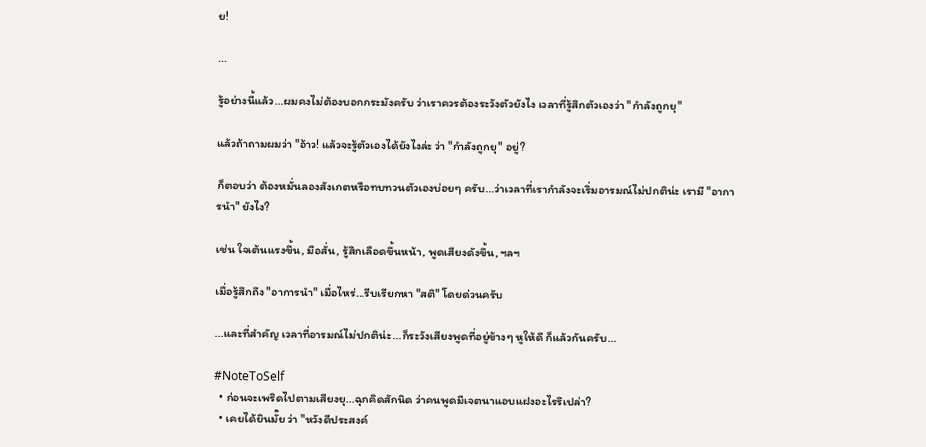ย!

...

รู้อย่างนี้แล้ว...ผมคงไม่ต้องบอกกระมังครับ ว่าเราควรต้องระวังตัวยังไง เวลาที่รู้สึกตัวเองว่า "กำลังถูกยุ"

แล้วถ้าถามผมว่า "อ้าว! แล้วจะรู้ตัวเองได้ยังไงล่ะ ว่า "กำลังถูกยุ" อยู่?

ก็ตอบว่า ต้องหมั่นลองสังเกตหรือทบทวนตัวเองบ่อยๆ ครับ...ว่าเวลาที่เรากำลังจะเริ่มอารมณ์ไม่ปกติน่ะ เรามี "อาการนำ" ยังไง?

เช่น ใจเต้นแรงขึ้น, มือสั่น, รู้สึกเลือดขึ้นหน้า, พูดเสียงดังขึ้น, ฯลฯ

เมื่อรู้สึกถึง "อาการนำ" เมื่อไหร่...รีบเรียกหา "สติ" โดยด่วนครับ

...และที่สำคัญ เวลาที่อารมณ์ไม่ปกติน่ะ...ก็ระวังเสียงพูดที่อยู่ข้างๆ หูให้ดี ก็แล้วกันครับ...

#NoteToSelf
  • ก่อนจะเพริดไปตามเสียงยุ...ฉุกคิดสักนิด ว่าคนพูดมีเจตนาแอบแฝงอะไรรึเปล่า?
  • เคยได้ยินมั๊ย ว่า "หวังดีประสงค์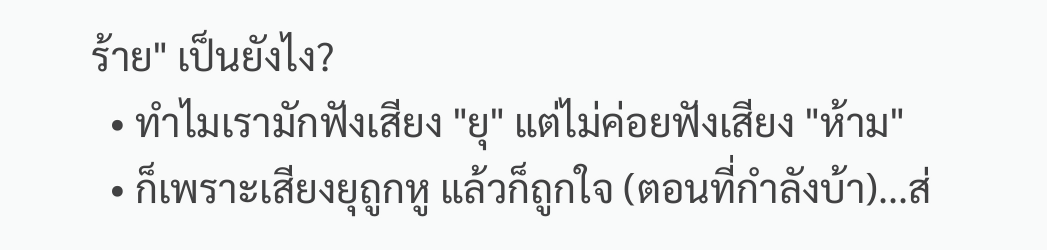ร้าย" เป็นยังไง?
  • ทำไมเรามักฟังเสียง "ยุ" แต่ไม่ค่อยฟังเสียง "ห้าม"
  • ก็เพราะเสียงยุถูกหู แล้วก็ถูกใจ (ตอนที่กำลังบ้า)...ส่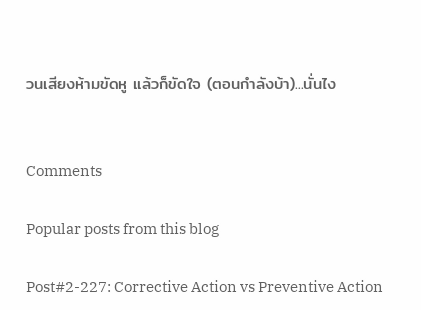วนเสียงห้ามขัดหู แล้วก็ขัดใจ (ตอนกำลังบ้า)...นั่นไง


Comments

Popular posts from this blog

Post#2-227: Corrective Action vs Preventive Action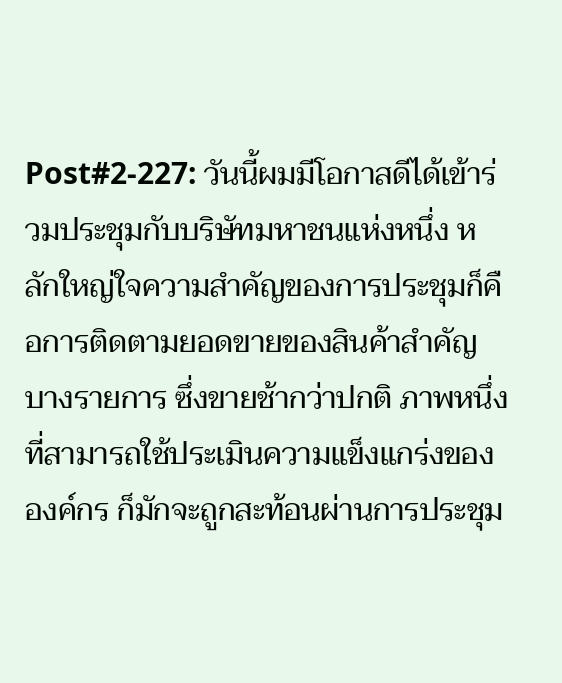Post#2-227: วันนี้ผมมีโอกาสดีได้เข้าร่วมประชุมกับบริษัทมหาชนแห่งหนึ่ง หลักใหญ่ใจความสำคัญของการประชุมก็คือการติดตามยอดขายของสินค้าสำคัญบางรายการ ซึ่งขายช้ากว่าปกติ ภาพหนึ่งที่สามารถใช้ประเมินความแข็งแกร่งขององค์กร ก็มักจะถูกสะท้อนผ่านการประชุม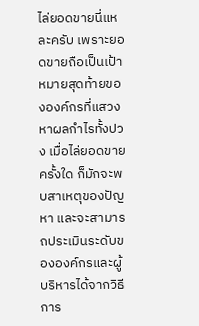ไล่ยอดขายนี่แหละครับ เพราะยอดขายถือเป็นเป้าหมายสุดท้ายขององค์กรที่แสวงหาผลกำไรทั้งปวง เมื่อไล่ยอดขายครั้งใด ก็มักจะพบสาเหตุของปัญหา และจะสามารถประเมินระดับขององค์กรและผู้บริหารได้จากวิธีการ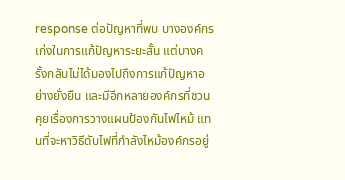response ต่อปัญหาที่พบ บางองค์กรเก่งในการแก้ปัญหาระยะสั้น แต่บางครั้งกลับไม่ได้มองไปถึงการแก้ปัญหาอย่างยั่งยืน และมีอีกหลายองค์กรที่ชวนคุยเรื่องการวางแผนป้องกันไฟไหม้ แทนที่จะหาวิธีดับไฟที่กำลังไหม้องค์กรอยู่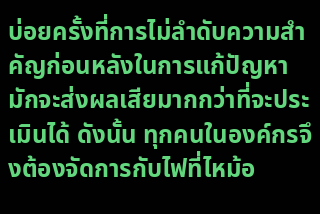บ่อยครั้งที่การไม่ลำดับความสำคัญก่อนหลังในการแก้ปัญหา มักจะส่งผลเสียมากกว่าที่จะประเมินได้ ดังนั้น ทุกคนในองค์กรจึงต้องจัดการกับไฟที่ไหม้อ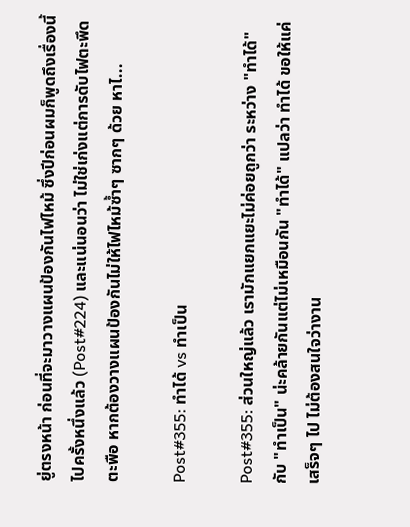ยู่ตรงหน้า ก่อนที่จะมาวางแผนป้องกันไฟไหม้ ซึ่งปีก่อนผมก็พูดถึงเรื่องนี้ไปครั้งหนึ่งแล้ว (Post#224) และแน่นอนว่า ไม่ใช่เก่งแต่การดับไฟตะพึดตะพือ หากต้องวางแผนป้องกันไม่ให้ไฟไหม้ซ้ำๆ ซากๆ ด้วย หาไ...

Post#355: ทำได้ vs ทำเป็น

Post#355: ส่วนใหญ่แล้ว เรามักแยกแยะไม่ค่อยถูกว่า ระหว่าง "ทำได้" กับ "ทำเป็น" น่ะคล้ายกันแต่ไม่เหมือนกัน "ทำได้" แปลว่า ทำได้ ขอให้แค่เสร็จๆ ไป ไม่ต้องสนใจว่างาน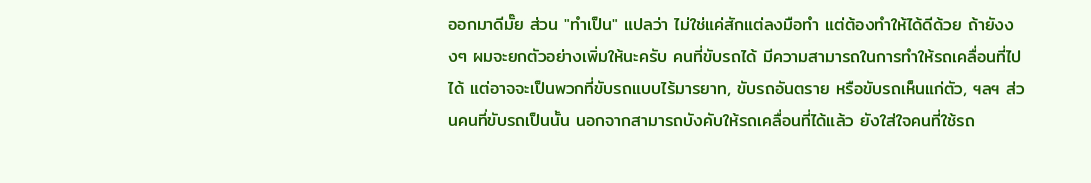ออกมาดีมั๊ย ส่วน "ทำเป็น" แปลว่า ไม่ใช่แค่สักแต่ลงมือทำ แต่ต้องทำให้ได้ดีด้วย ถ้ายังงงๆ ผมจะยกตัวอย่างเพิ่มให้นะครับ คนที่ขับรถได้ มีความสามารถในการทำให้รถเคลื่อนที่ไปได้ แต่อาจจะเป็นพวกที่ขับรถแบบไร้มารยาท, ขับรถอันตราย หรือขับรถเห็นแก่ตัว, ฯลฯ ส่วนคนที่ขับรถเป็นนั้น นอกจากสามารถบังคับให้รถเคลื่อนที่ได้แล้ว ยังใส่ใจคนที่ใช้รถ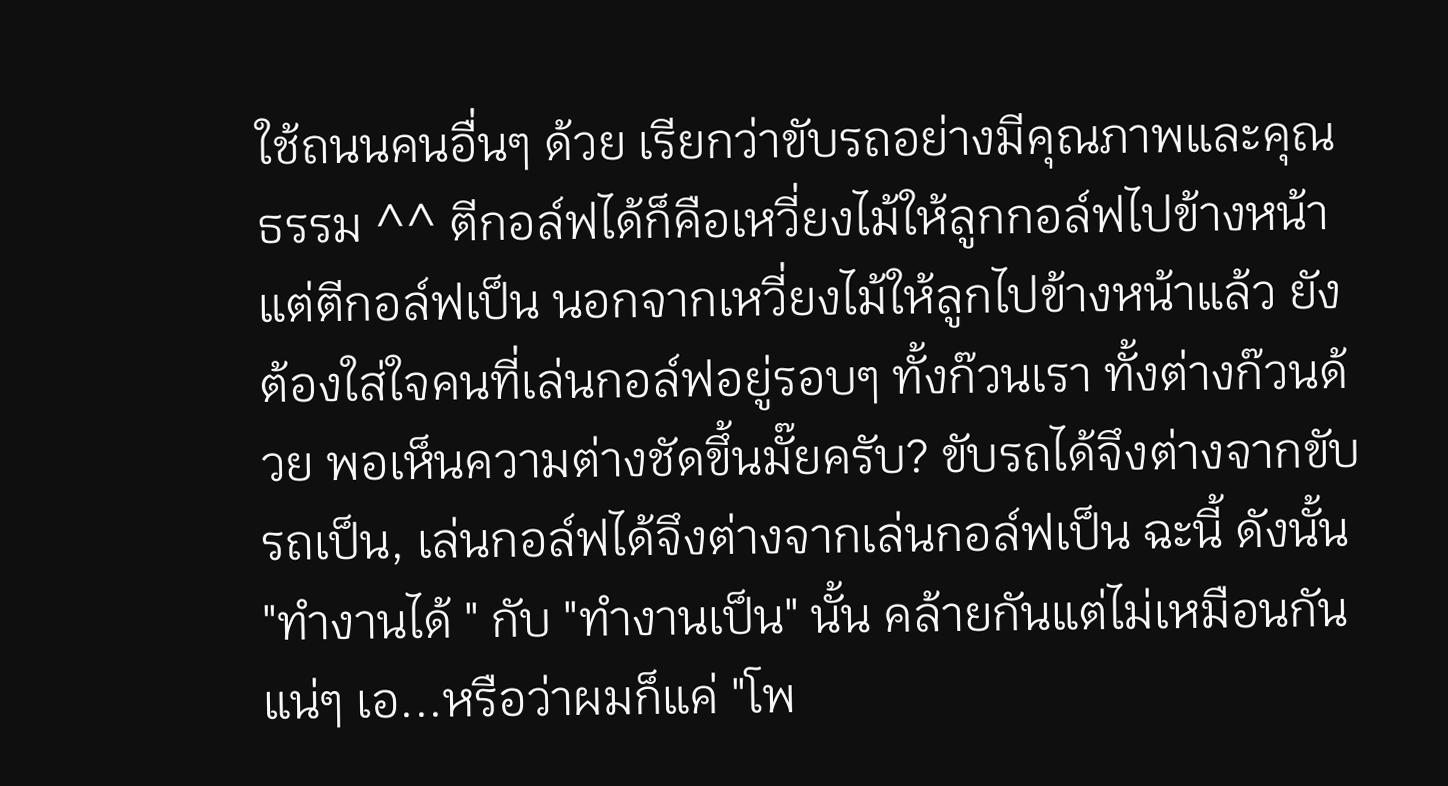ใช้ถนนคนอื่นๆ ด้วย เรียกว่าขับรถอย่างมีคุณภาพและคุณธรรม ^^ ตีกอล์ฟได้ก็คือเหวี่ยงไม้ให้ลูกกอล์ฟไปข้างหน้า แต่ตีกอล์ฟเป็น นอกจากเหวี่ยงไม้ให้ลูกไปข้างหน้าแล้ว ยังต้องใส่ใจคนที่เล่นกอล์ฟอยู่รอบๆ ทั้งก๊วนเรา ทั้งต่างก๊วนด้วย พอเห็นความต่างชัดขึ้นมั๊ยครับ? ขับรถได้จึงต่างจากขับรถเป็น, เล่นกอล์ฟได้จึงต่างจากเล่นกอล์ฟเป็น ฉะนี้ ดังนั้น "ทำงานได้ " กับ "ทำงานเป็น" นั้น คล้ายกันแต่ไม่เหมือนกันแน่ๆ เอ...หรือว่าผมก็แค่ "โพ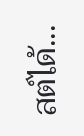สต์ได้...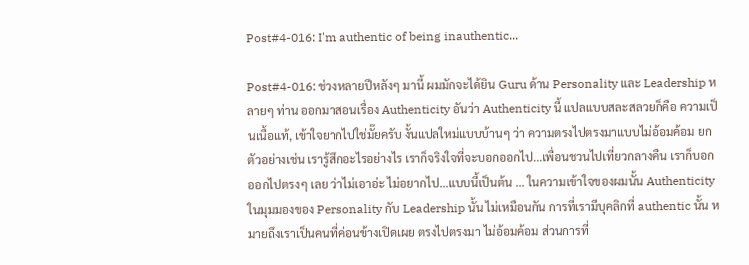Post#4-016: I'm authentic of being inauthentic...

Post#4-016: ช่วงหลายปีหลังๆ มานี้ ผมมักจะได้ยิน Guru ด้าน Personality และ Leadership หลายๆ ท่าน ออกมาสอนเรื่อง Authenticity อันว่า Authenticity นี้ แปลแบบสละสลวยก็คือ ความเป็นเนื้อแท้, เข้าใจยากไปใช่มั๊ยครับ งั้นแปลใหม่แบบบ้านๆ ว่า ความตรงไปตรงมาแบบไม่อ้อมค้อม ยกตัวอย่างเช่น เรารู้สึกอะไรอย่างไร เราก็จริงใจที่จะบอกออกไป...เพื่อนชวนไปเที่ยวกลางคืน เราก็บอกออกไปตรงๆ เลย ว่าไม่เอาอ่ะ ไม่อยากไป...แบบนี้เป็นต้น ... ในความเข้าใจของผมนั้น Authenticity ในมุมมองของ Personality กับ Leadership นั้น ไม่เหมือนกัน การที่เรามีบุคลิกที่ authentic นั้น หมายถึงเราเป็นคนที่ค่อนข้างเปิดเผย ตรงไปตรงมา ไม่อ้อมค้อม ส่วนการที่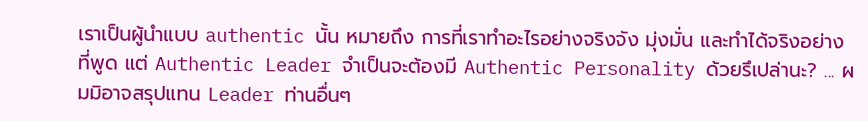เราเป็นผู้นำแบบ authentic นั้น หมายถึง การที่เราทำอะไรอย่างจริงจัง มุ่งมั่น และทำได้จริงอย่างที่พูด แต่ Authentic Leader จำเป็นจะต้องมี Authentic Personality ด้วยรึเปล่านะ? ... ผมมิอาจสรุปแทน Leader ท่านอื่นๆ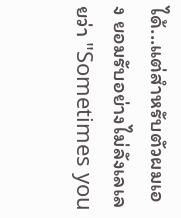ได้...แต่สำหรับตัวผมเอง ยอมรับอย่างไม่ลังเลเลยว่า "Sometimes you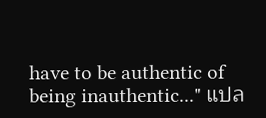have to be authentic of being inauthentic..." แปล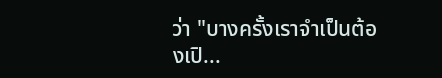ว่า "บางครั้งเราจำเป็นต้องเปิ...